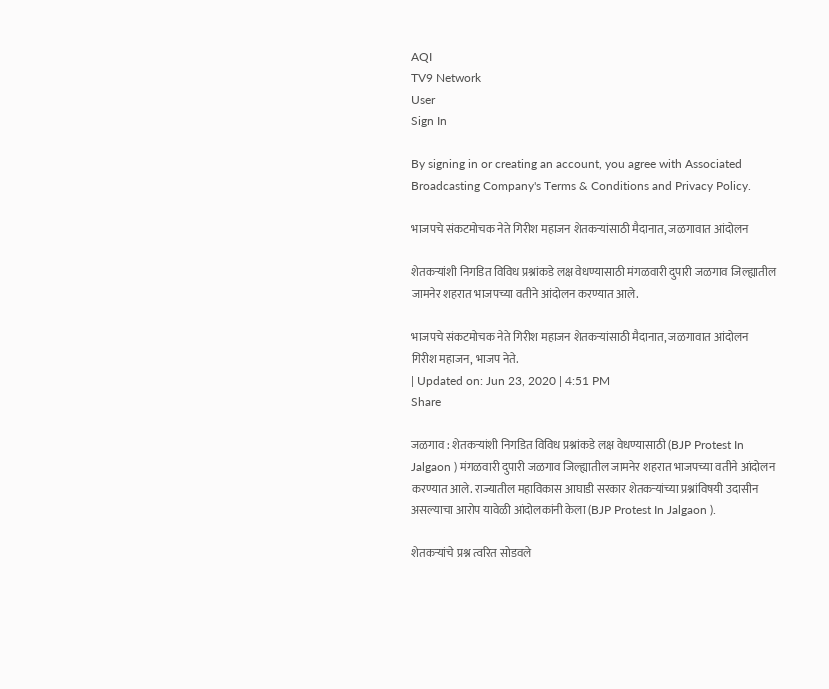AQI
TV9 Network
User
Sign In

By signing in or creating an account, you agree with Associated Broadcasting Company's Terms & Conditions and Privacy Policy.

भाजपचे संकटमोचक नेते गिरीश महाजन शेतकऱ्यांसाठी मैदानात, जळगावात आंदोलन

शेतकऱ्यांशी निगडित विविध प्रश्नांकडे लक्ष वेधण्यासाठी मंगळवारी दुपारी जळगाव जिल्ह्यातील जामनेर शहरात भाजपच्या वतीने आंदोलन करण्यात आले.

भाजपचे संकटमोचक नेते गिरीश महाजन शेतकऱ्यांसाठी मैदानात, जळगावात आंदोलन
गिरीश महाजन, भाजप नेते.
| Updated on: Jun 23, 2020 | 4:51 PM
Share

जळगाव : शेतकऱ्यांशी निगडित विविध प्रश्नांकडे लक्ष वेधण्यासाठी (BJP Protest In Jalgaon ) मंगळवारी दुपारी जळगाव जिल्ह्यातील जामनेर शहरात भाजपच्या वतीने आंदोलन करण्यात आले. राज्यातील महाविकास आघाडी सरकार शेतकऱ्यांच्या प्रश्नांविषयी उदासीन असल्याचा आरोप यावेळी आंदोलकांनी केला (BJP Protest In Jalgaon ).

शेतकऱ्यांचे प्रश्न त्वरित सोडवले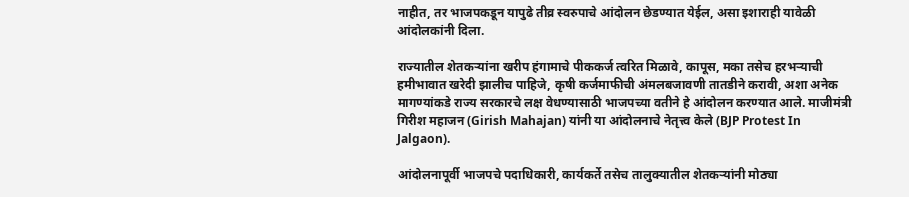नाहीत, तर भाजपकडून यापुढे तीव्र स्वरुपाचे आंदोलन छेडण्यात येईल, असा इशाराही यावेळी आंदोलकांनी दिला.

राज्यातील शेतकऱ्यांना खरीप हंगामाचे पीककर्ज त्वरित मिळावे, कापूस, मका तसेच हरभऱ्याची हमीभावात खरेदी झालीच पाहिजे, कृषी कर्जमाफीची अंमलबजावणी तातडीने करावी, अशा अनेक मागण्यांकडे राज्य सरकारचे लक्ष वेधण्यासाठी भाजपच्या वतीने हे आंदोलन करण्यात आले. माजीमंत्री गिरीश महाजन (Girish Mahajan) यांनी या आंदोलनाचे नेतृत्त्व केले (BJP Protest In Jalgaon).

आंदोलनापूर्वी भाजपचे पदाधिकारी, कार्यकर्ते तसेच तालुक्यातील शेतकऱ्यांनी मोठ्या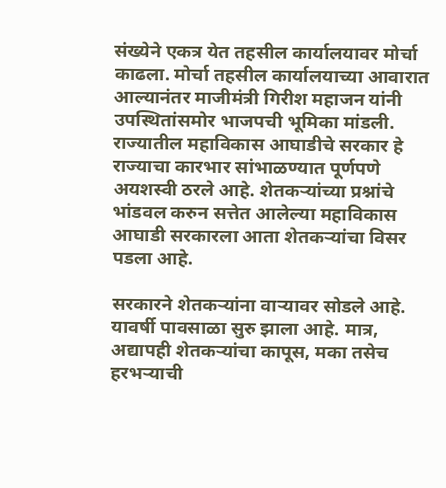संख्येने एकत्र येत तहसील कार्यालयावर मोर्चा काढला. मोर्चा तहसील कार्यालयाच्या आवारात आल्यानंतर माजीमंत्री गिरीश महाजन यांनी उपस्थितांसमोर भाजपची भूमिका मांडली. राज्यातील महाविकास आघाडीचे सरकार हे राज्याचा कारभार सांभाळण्यात पूर्णपणे अयशस्वी ठरले आहे. शेतकऱ्यांच्या प्रश्नांचे भांडवल करुन सत्तेत आलेल्या महाविकास आघाडी सरकारला आता शेतकऱ्यांचा विसर पडला आहे.

सरकारने शेतकऱ्यांना वाऱ्यावर सोडले आहे. यावर्षी पावसाळा सुरु झाला आहे. मात्र, अद्यापही शेतकऱ्यांचा कापूस, मका तसेच हरभऱ्याची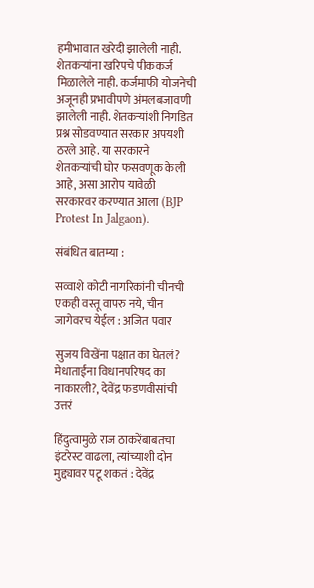हमीभावात खरेदी झालेली नाही. शेतकऱ्यांना खरिपचे पीककर्ज मिळालेले नाही. कर्जमाफी योजनेची अजूनही प्रभावीपणे अंमलबजावणी झालेली नाही. शेतकऱ्यांशी निगडित प्रश्न सोडवण्यात सरकार अपयशी ठरले आहे. या सरकारने शेतकऱ्यांची घोर फसवणूक केली आहे, असा आरोप यावेळी सरकारवर करण्यात आला (BJP Protest In Jalgaon).

संबंधित बातम्या :

सव्वाशे कोटी नागरिकांनी चीनची एकही वस्तू वापरु नये, चीन जागेवरच येईल : अजित पवार

सुजय विखेंना पक्षात का घेतलं? मेधाताईंना विधानपरिषद का नाकारली?, देवेंद्र फडणवीसांची उत्तरं

हिंदुत्वामुळे राज ठाकरेंबाबतचा इंटरेस्ट वाढला, त्यांच्याशी दोन मुद्द्यावर पटू शकतं : देवेंद्र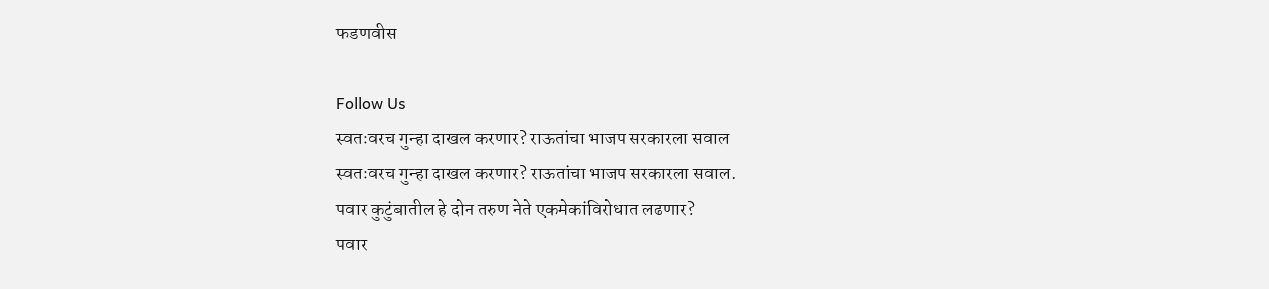फडणवीस

Follow Us
स्वतःवरच गुन्हा दाखल करणार? राऊतांचा भाजप सरकारला सवाल
स्वतःवरच गुन्हा दाखल करणार? राऊतांचा भाजप सरकारला सवाल.
पवार कुटुंबातील हे दोन तरुण नेते एकमेकांविरोधात लढणार?
पवार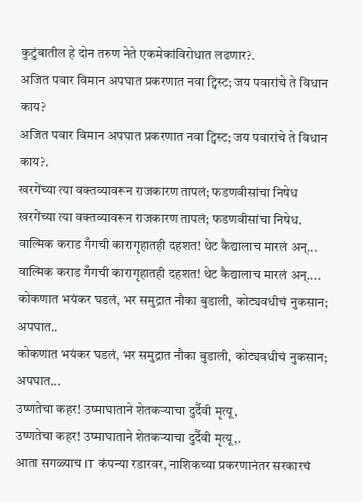कुटुंबातील हे दोन तरुण नेते एकमेकांविरोधात लढणार?.
अजित पवार विमान अपघात प्रकरणात नवा ट्विस्ट; जय पवारांचे ते विधान काय?
अजित पवार विमान अपघात प्रकरणात नवा ट्विस्ट; जय पवारांचे ते विधान काय?.
खरगेंच्या त्या वक्तव्यावरून राजकारण तापलं; फडणवीसांचा निषेध
खरगेंच्या त्या वक्तव्यावरून राजकारण तापलं; फडणवीसांचा निषेध.
वाल्मिक कराड गँगची कारागृहातही दहशत! थेट कैद्यालाच मारलं अन्...
वाल्मिक कराड गँगची कारागृहातही दहशत! थेट कैद्यालाच मारलं अन्....
कोकणात भयंकर घडलं, भर समुद्रात नौका बुडाली, कोट्यवधीचं नुकसान; अपघात..
कोकणात भयंकर घडलं, भर समुद्रात नौका बुडाली, कोट्यवधीचं नुकसान; अपघात...
उष्णतेचा कहर! उष्माघाताने शेतकऱ्याचा दुर्दैवी मृत्यू,
उष्णतेचा कहर! उष्माघाताने शेतकऱ्याचा दुर्दैवी मृत्यू,.
आता सगळ्याच IT कंपन्या रडारवर, नाशिकच्या प्रकरणानंतर सरकारचं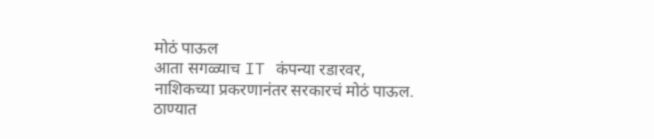मोठं पाऊल
आता सगळ्याच IT कंपन्या रडारवर, नाशिकच्या प्रकरणानंतर सरकारचं मोठं पाऊल.
ठाण्यात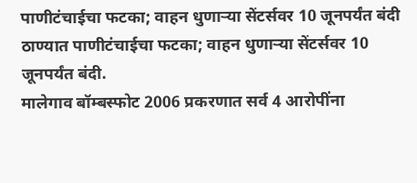पाणीटंचाईचा फटका; वाहन धुणाऱ्या सेंटर्सवर 10 जूनपर्यंत बंदी
ठाण्यात पाणीटंचाईचा फटका; वाहन धुणाऱ्या सेंटर्सवर 10 जूनपर्यंत बंदी.
मालेगाव बॉम्बस्फोट 2006 प्रकरणात सर्व 4 आरोपींना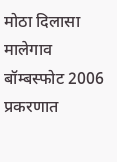मोठा दिलासा
मालेगाव बॉम्बस्फोट 2006 प्रकरणात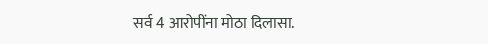सर्व 4 आरोपींना मोठा दिलासा.